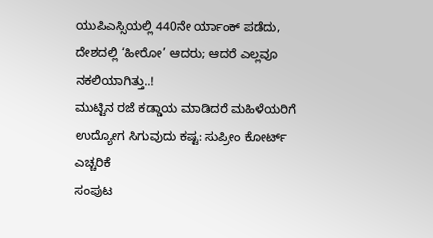ಯುಪಿಎಸ್ಸಿಯಲ್ಲಿ 440ನೇ ರ್ಯಾಂಕ್ ಪಡೆದು, ದೇಶದಲ್ಲಿ ‘ಹೀರೋ’ ಆದರು; ಆದರೆ ಎಲ್ಲವೂ ನಕಲಿಯಾಗಿತ್ತು..!
ಮುಟ್ಟಿನ ರಜೆ ಕಡ್ಡಾಯ ಮಾಡಿದರೆ ಮಹಿಳೆಯರಿಗೆ ಉದ್ಯೋಗ ಸಿಗುವುದು ಕಷ್ಟ: ಸುಪ್ರೀಂ ಕೋರ್ಟ್ ಎಚ್ಚರಿಕೆ
ಸಂಪುಟ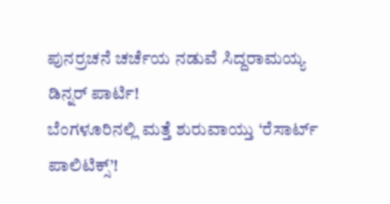ಪುನರ್ರಚನೆ ಚರ್ಚೆಯ ನಡುವೆ ಸಿದ್ದರಾಮಯ್ಯ ಡಿನ್ನರ್ ಪಾರ್ಟಿ!
ಬೆಂಗಳೂರಿನಲ್ಲಿ ಮತ್ತೆ ಶುರುವಾಯ್ತು ‘ರೆಸಾರ್ಟ್ ಪಾಲಿಟಿಕ್ಸ್’!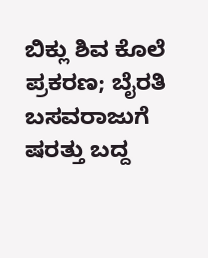ಬಿಕ್ಲು ಶಿವ ಕೊಲೆ ಪ್ರಕರಣ; ಬೈರತಿ ಬಸವರಾಜುಗೆ ಷರತ್ತು ಬದ್ದ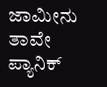ಜಾಮೀನು
ತಾವೇ ಪ್ಯಾನಿಕ್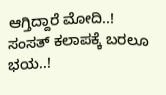ಆಗ್ತಿದ್ದಾರೆ ಮೋದಿ..! ಸಂಸತ್ ಕಲಾಪಕ್ಕೆ ಬರಲೂ ಭಯ..!